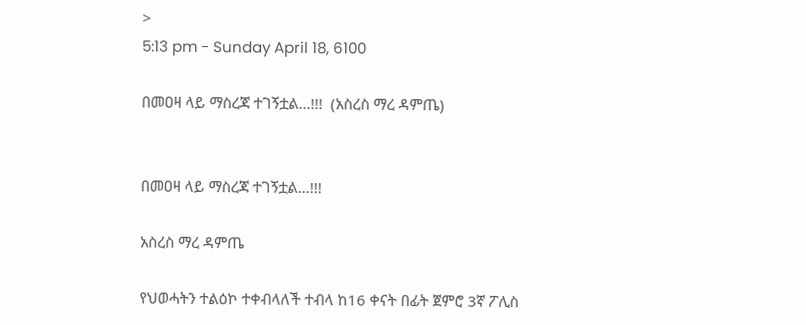>
5:13 pm - Sunday April 18, 6100

በመዐዛ ላይ ማስረጃ ተገኝቷል...!!!  (አስረስ ማረ ዳምጤ)


በመዐዛ ላይ ማስረጃ ተገኝቷል…!!!

አስረስ ማረ ዳምጤ

የህወሓትን ተልዕኮ ተቀብላለች ተብላ ከ16 ቀናት በፊት ጀምሮ 3ኛ ፖሊስ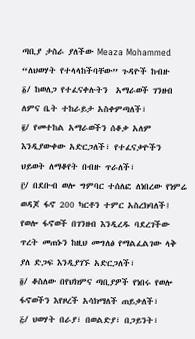ጣቢያ ታስራ ያለችው Meaza Mohammed “ለህወሃት የተላላከችባቸው” ጉዳዮች ከብዙ
፩/ ከወለጋ የተፈናቀሉትን  አማራወች ገንዘብ ለምና ቤት ተከራይታ አስቀምጣለች፣
፪/ የመተከል አማራወችን ሰቆቃ አለም እንዲያውቀው አድርጋለች፣ የተፈናቃዮችን ህይወት ለማቆየት በብዙ ጥራለች፣
፫/ በደቡብ ወሎ ግምባር ተሰለፎ ለነበረው የነምሬ ወዳጆ ፋኖ 200 ካርቶን ተምር አስረክባለች፤ የወሎ ፋኖወች በገንዘብ እንዲረዱ ባደረገችው ጥረት መጠኑን ከዚህ መግለፅ የማልፈልገው ላቅ ያለ ድጋፍ እንዲያገኙ አድርጋለች፣
፬/ ቆስለው በየህክምና ጣቢያዎች የነበሩ የወሎ ፋኖወችን እየዞረች አሳክማለች ጠይቃለች፣
፭/ ህወሃት በራያ፣ በወልድያ፣ በጋይንት፣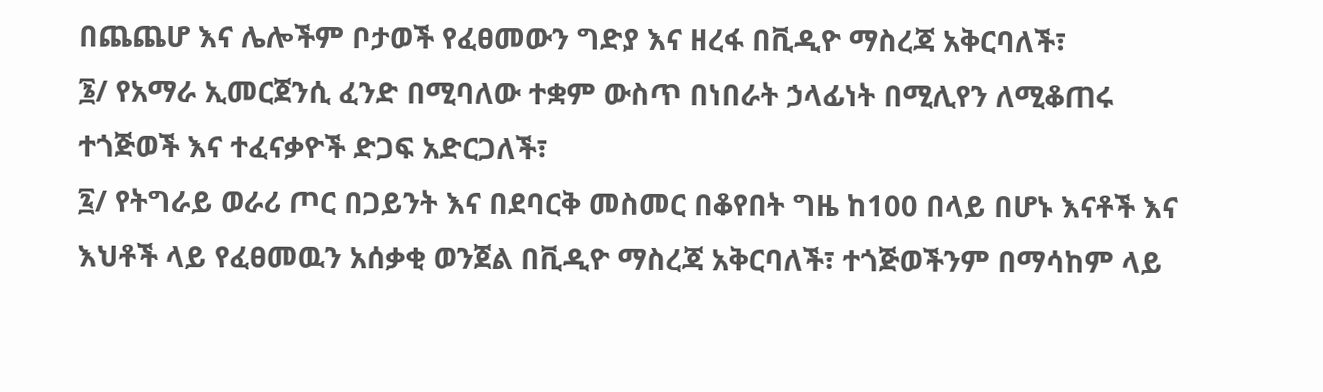በጨጨሆ እና ሌሎችም ቦታወች የፈፀመውን ግድያ እና ዘረፋ በቪዲዮ ማስረጃ አቅርባለች፣
፮/ የአማራ ኢመርጀንሲ ፈንድ በሚባለው ተቋም ውስጥ በነበራት ኃላፊነት በሚሊየን ለሚቆጠሩ ተጎጅወች እና ተፈናቃዮች ድጋፍ አድርጋለች፣
፯/ የትግራይ ወራሪ ጦር በጋይንት እና በደባርቅ መስመር በቆየበት ግዜ ከ100 በላይ በሆኑ እናቶች እና እህቶች ላይ የፈፀመዉን አሰቃቂ ወንጀል በቪዲዮ ማስረጃ አቅርባለች፣ ተጎጅወችንም በማሳከም ላይ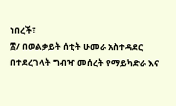ነበረች፣
፰/ በወልቃይት ሰቲት ሁመራ አስተዳደር በተደረገላት ግብዣ መሰረት የማይካድራ እና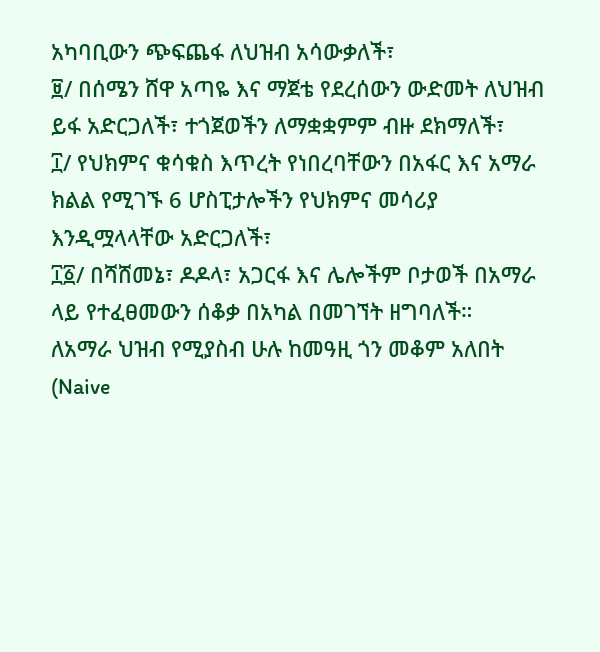አካባቢውን ጭፍጨፋ ለህዝብ አሳውቃለች፣
፱/ በሰሜን ሸዋ አጣዬ እና ማጀቴ የደረሰውን ውድመት ለህዝብ ይፋ አድርጋለች፣ ተጎጀወችን ለማቋቋምም ብዙ ደክማለች፣
፲/ የህክምና ቁሳቁስ እጥረት የነበረባቸውን በአፋር እና አማራ ክልል የሚገኙ 6 ሆስፒታሎችን የህክምና መሳሪያ እንዲሟላላቸው አድርጋለች፣
፲፩/ በሻሸመኔ፣ ዶዶላ፣ አጋርፋ እና ሌሎችም ቦታወች በአማራ ላይ የተፈፀመውን ሰቆቃ በአካል በመገኘት ዘግባለች።
ለአማራ ህዝብ የሚያስብ ሁሉ ከመዓዚ ጎን መቆም አለበት (Naive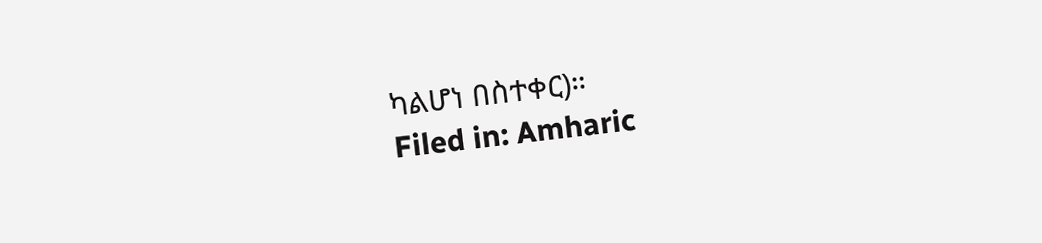ካልሆነ በስተቀር)።
Filed in: Amharic